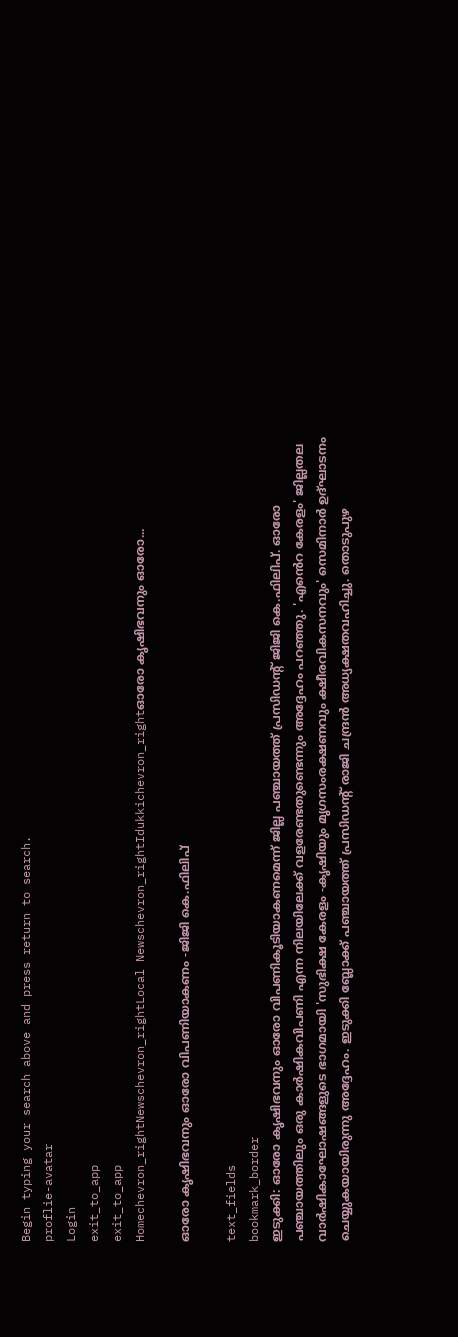Begin typing your search above and press return to search.
proflie-avatar
Login
exit_to_app
exit_to_app
Homechevron_rightNewschevron_rightLocal Newschevron_rightIdukkichevron_rightഓരോ കൃഷിഭവനും ഓരോ...

ഓരോ കൃഷിഭവനും ഓരോ വിപണിയാകണം -ജിജി കെ.ഫിലിപ്

text_fields
bookmark_border
ഇടുക്കി: ഓരോ കൃഷിഭവനും ഓരോ വിപണികൂടിയാകണമെന്ന് ജില്ല പഞ്ചായത്ത്‌ പ്രസിഡന്‍റ് ജിജി കെ.ഫിലിപ്. ഓരോ പഞ്ചായത്തിലും ഒരു കാർഷികവിപണി എന്ന നിലയിലേക്ക് വളരേണ്ടതുണ്ടെന്നും അദ്ദേഹം പറഞ്ഞു. 'എ‍ൻെറ കേരളം' ജില്ലതല വാർഷികാഘോഷങ്ങളുടെ ഭാഗമായി 'സുഭിക്ഷ കേരളം -കൃഷിയും മൃഗസംരക്ഷണവും ക്ഷീരവികസനവും' സെമിനാർ ഉദ്ഘാടനം ചെയ്യുകയായിരുന്നു അദ്ദേഹം. ഇടുക്കി ബ്ലോക്ക്‌ പഞ്ചായത്ത്‌ പ്രസിഡന്‍റ് രാജി ചന്ദ്രൻ അധ്യക്ഷതവഹിച്ചു. തൊടുപുഴ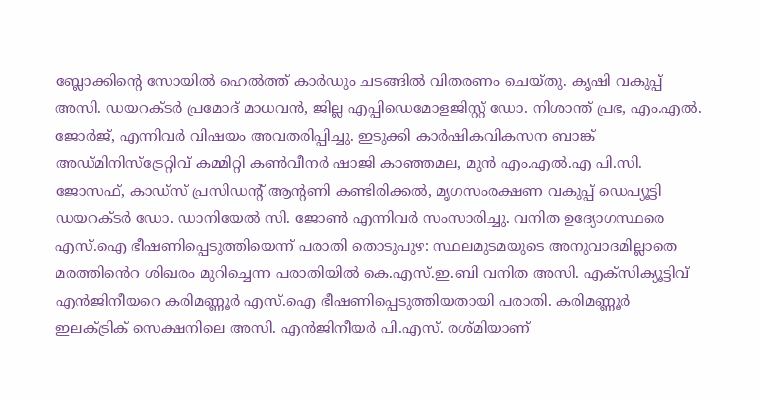ബ്ലോക്കിന്റെ സോയിൽ ഹെൽത്ത്‌ കാർഡും ചടങ്ങിൽ വിതരണം ചെയ്തു. കൃഷി വകുപ്പ് അസി. ഡയറക്ടർ പ്രമോദ് മാധവൻ, ജില്ല എപ്പിഡെമോളജിസ്റ്റ് ഡോ. നിശാന്ത്‌ പ്രഭ, എം.എൽ. ജോർജ്, എന്നിവർ വിഷയം അവതരിപ്പിച്ചു. ഇടുക്കി കാർഷികവികസന ബാങ്ക് അഡ്മിനിസ്ട്രേറ്റിവ് കമ്മിറ്റി കൺവീനർ ഷാജി കാഞ്ഞമല, മുൻ എം.എൽ.എ പി.സി. ജോസഫ്, കാഡ്സ് പ്രസിഡന്‍റ് ആന്‍റണി കണ്ടിരിക്കൽ, മൃഗസംരക്ഷണ വകുപ്പ് ഡെപ്യൂട്ടി ഡയറക്ടർ ഡോ. ഡാനിയേൽ സി. ജോൺ എന്നിവർ സംസാരിച്ചു. വനിത ഉദ്യോഗസ്ഥരെ എസ്.ഐ ഭീഷണിപ്പെടുത്തിയെന്ന് പരാതി തൊടുപുഴ: സ്ഥലമുടമയുടെ അനുവാദമില്ലാതെ മരത്തി‍ൻെറ ശിഖരം മുറിച്ചെന്ന പരാതിയിൽ കെ.എസ്.ഇ.ബി വനിത അസി. എക്സിക്യൂട്ടിവ് എൻജിനീയറെ കരിമണ്ണൂർ എസ്.ഐ ഭീഷണിപ്പെടുത്തിയതായി പരാതി. കരിമണ്ണൂർ ഇലക്ട്രിക് സെക്ഷനിലെ അസി. എൻജിനീയർ പി.എസ്. രശ്മിയാണ്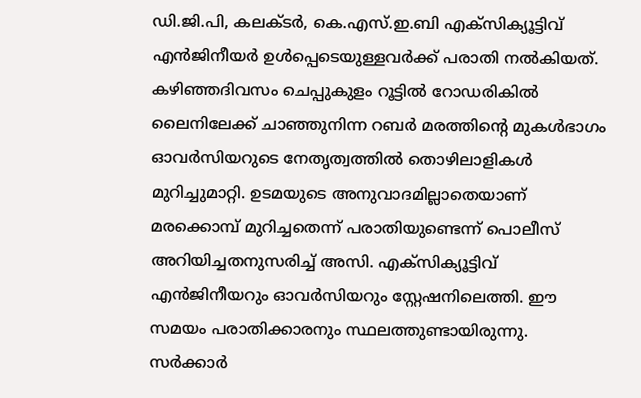ഡി.ജി.പി, കലക്ടർ, കെ.എസ്.ഇ.ബി എക്‌സിക്യൂട്ടിവ് എൻജിനീയർ ഉൾപ്പെടെയുള്ളവർക്ക് പരാതി നൽകിയത്. കഴിഞ്ഞദിവസം ചെപ്പുകുളം റൂട്ടിൽ റോഡരികിൽ ലൈനിലേക്ക് ചാഞ്ഞുനിന്ന റബർ മരത്തിന്റെ മുകൾഭാഗം ഓവർസിയറുടെ നേതൃത്വത്തിൽ തൊഴിലാളികൾ മുറിച്ചുമാറ്റി. ഉടമയുടെ അനുവാദമില്ലാതെയാണ് മരക്കൊമ്പ് മുറിച്ചതെന്ന് പരാതിയുണ്ടെന്ന് പൊലീസ് അറിയിച്ചതനുസരിച്ച് അസി. എക്സിക്യൂട്ടിവ് എൻജിനീയറും ഓവർസിയറും സ്റ്റേഷനിലെത്തി. ഈ സമയം പരാതിക്കാരനും സ്ഥലത്തുണ്ടായിരുന്നു. സർക്കാർ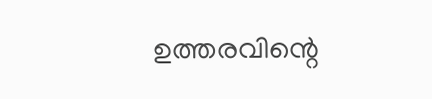ഉത്തരവിന്റെ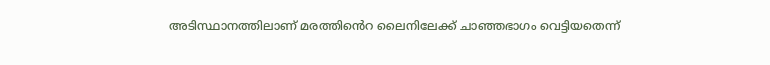അടിസ്ഥാനത്തിലാണ് മരത്തി‍ൻെറ ലൈനിലേക്ക് ചാഞ്ഞഭാഗം വെട്ടിയതെന്ന്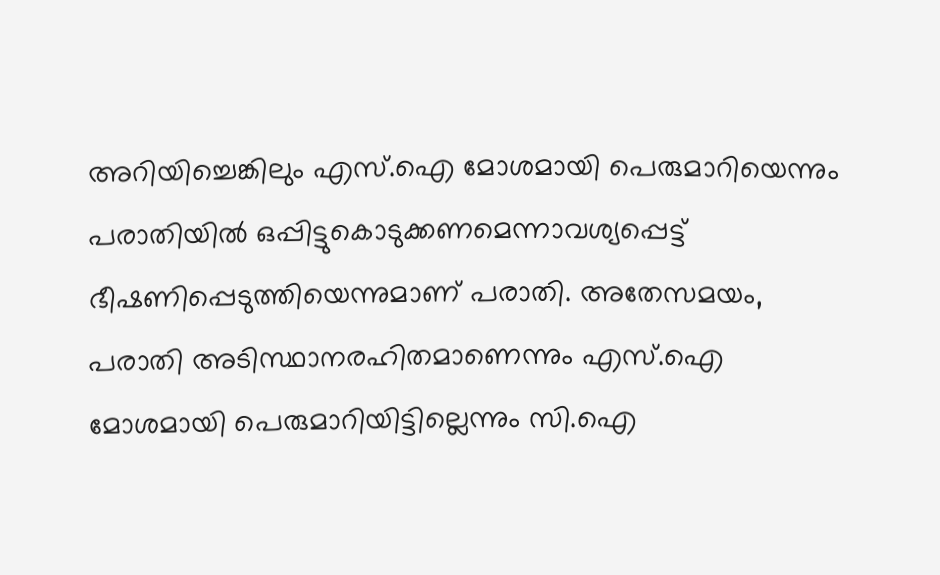അറിയിച്ചെങ്കിലും എസ്.ഐ മോശമായി പെരുമാറിയെന്നും പരാതിയിൽ ഒപ്പിട്ടുകൊടുക്കണമെന്നാവശ്യപ്പെട്ട് ഭീഷണിപ്പെടുത്തിയെന്നുമാണ് പരാതി. അതേസമയം, പരാതി അടിസ്ഥാനരഹിതമാണെന്നും എസ്.ഐ മോശമായി പെരുമാറിയിട്ടില്ലെന്നും സി.ഐ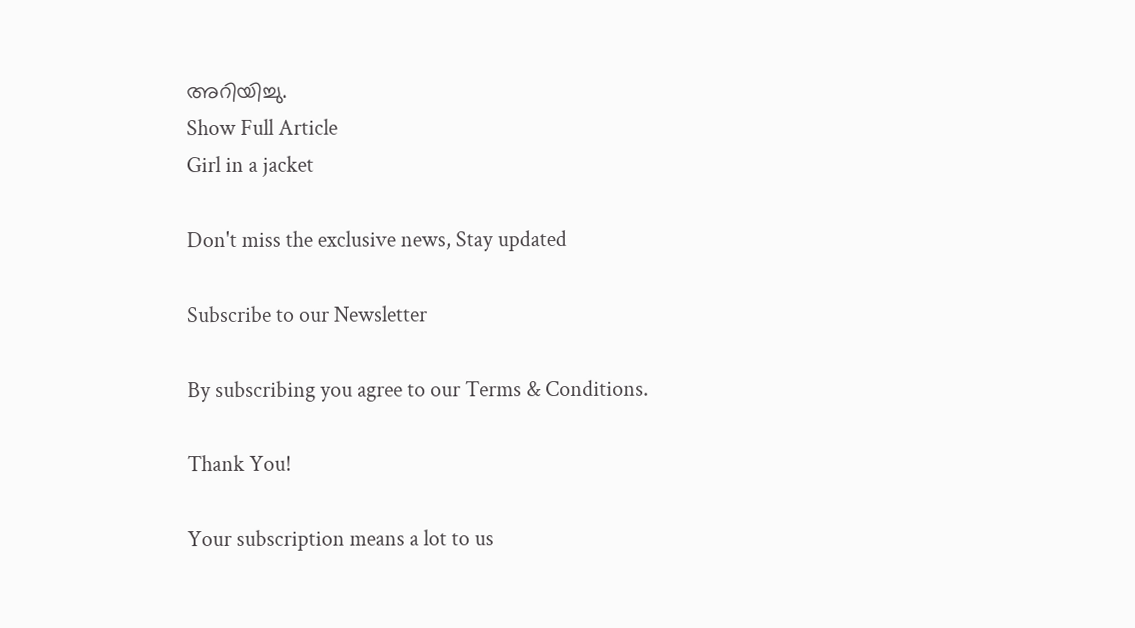അറിയിച്ചു.
Show Full Article
Girl in a jacket

Don't miss the exclusive news, Stay updated

Subscribe to our Newsletter

By subscribing you agree to our Terms & Conditions.

Thank You!

Your subscription means a lot to us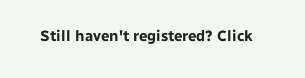Still haven't registered? Click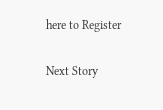here to Register

Next Story